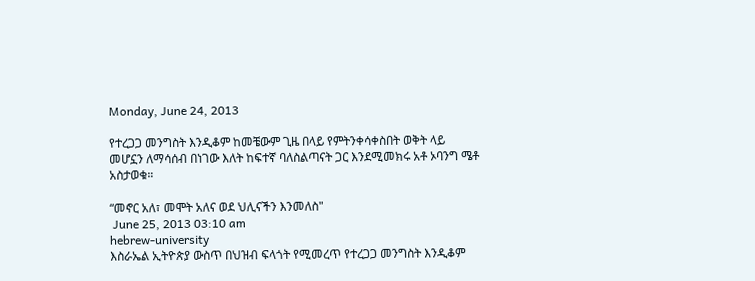Monday, June 24, 2013

የተረጋጋ መንግስት እንዲቆም ከመቼውም ጊዜ በላይ የምትንቀሳቀስበት ወቅት ላይ መሆኗን ለማሳሰብ በነገው እለት ከፍተኛ ባለስልጣናት ጋር እንደሚመክሩ አቶ ኦባንግ ሜቶ አስታወቁ።

“መኖር አለ፣ መሞት አለና ወደ ህሊናችን እንመለስ"
 June 25, 2013 03:10 am
hebrew-university
እስራኤል ኢትዮጵያ ውስጥ በህዝብ ፍላጎት የሚመረጥ የተረጋጋ መንግስት እንዲቆም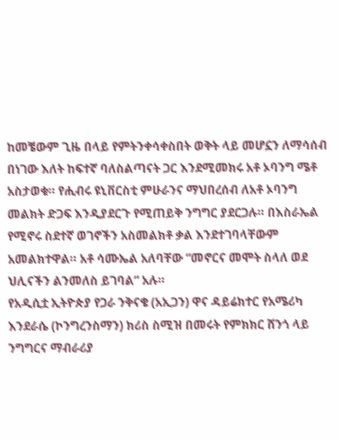ከመቼውም ጊዜ በላይ የምትንቀሳቀስበት ወቅት ላይ መሆኗን ለማሳሰብ በነገው እለት ከፍተኛ ባለስልጣናት ጋር እንደሚመክሩ አቶ ኦባንግ ሜቶ አስታወቁ። የሒብሩ ዩኒቨርስቲ ምሁራንና ማህበረሰብ ለአቶ ኦባንግ መልክት ድጋፍ እንዲያደርጉ የሚጠይቅ ንግግር ያደርጋሉ። በእስራኤል የሚኖሩ ስደተኛ ወገኖችን አስመልክቶ ቃል እንደተገባላቸውም አመልክተዋል። አቶ ሳሙኤል አለባቸው “መኖርና መሞት ስላለ ወደ ህሊናችን ልንመለስ ይገባል” አሉ።
የአዲሲቷ ኢትዮጵያ የጋራ ንቅናቄ (አኢጋን) ዋና ዳይሬክተር የአሜሪካ እንደራሴ (ኮንግረንስማን) ክሪስ ስሚዝ በመሩት የምክክር ሸንጎ ላይ ንግግርና ማብራሪያ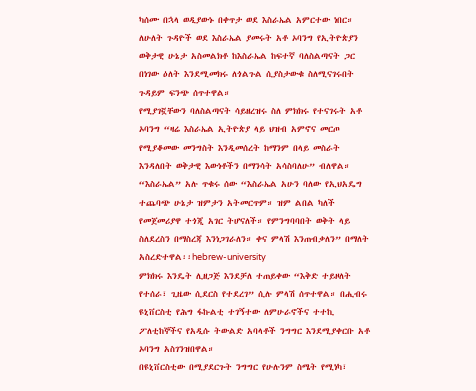ካሰሙ በኋላ ወዲያውኑ በቀጥታ ወደ እስራኤል አምርተው ነበር። ለሁለት ጉዳዮች ወደ እስራኤል ያመሩት አቶ ኦባንግ የኢትዮጵያን ወቅታዊ ሁኔታ አስመልክቶ ከእስራኤል ከፍተኛ ባለስልጣናት ጋር በነገው ዕለት እንደሚመክሩ ለጎልጉል ሲያስታውቁ ስለሚናገሩበት ጉዳይም ፍንጭ ሰጥተዋል።
የሚያገኟቸውን ባለስልጣናት ሳይዘረዝሩ ስለ ምክክሩ የተናገሩት አቶ ኦባንግ “ዛሬ እስራኤል ኢትዮጵያ ላይ ህዝብ አምኖና መርጦ የሚያቆመው መንግስት እንዲመሰረት ከማንም በላይ መስራት እንዳለበት ወቅታዊ እውነቶችን በማንሳት አሳስባለሁ” ብለዋል። “እስራኤል” አሉ ጥቁሩ ሰው “እስራኤል አሁን ባለው የኢህአዴግ ተጨባጭ ሁኔታ ዝምታን አትመርጥም። ዝም ልበል ካለች የመጀመሪያዋ ተጎጂ አገር ትሆናለች። የምንግባባበት ወቅት ላይ ስለደረስን በማስረጃ እንነጋገራለን። ቀና ምላሽ እንጠብቃለን” በማለት አስረድተዋል፡፡hebrew-university
ምክክሩ እንዴት ሊዘጋጅ እንደቻለ ተጠይቀው “እቅድ ተይዞለት የተሰራ፣ ጊዜው ሲደርስ የተደረገ” ሲሉ ምላሽ ሰጥተዋል። በሒብሩ ዩኒቨርስቲ የሕግ ፋኩልቲ ተገኝተው ለምሁራኖችና ተተኪ ፖለቲከኞችና የአዲሱ ትውልድ አባላቶች ንግግር እንደሚያቀርቡ አቶ ኦባንግ አስገንዝበዋል።
በዩኒቨርስቲው በሚያደርጉት ንግግር የሁሉንም ስሜት የሚነካ፣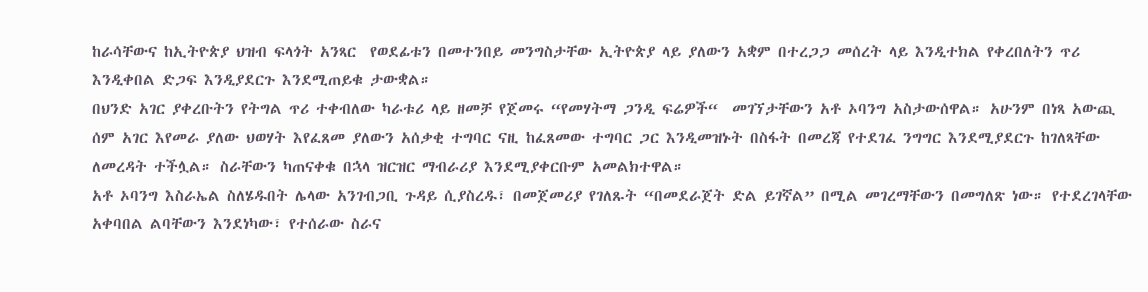ከራሳቸውና ከኢትዮጵያ ህዝብ ፍላጎት አንጻር  የወደፊቱን በመተንበይ መንግስታቸው ኢትዮጵያ ላይ ያለውን አቋም በተረጋጋ መሰረት ላይ እንዲተክል የቀረበለትን ጥሪ እንዲቀበል ድጋፍ እንዲያደርጉ እንደሚጠይቁ ታውቋል።
በህንድ አገር ያቀረቡትን የትግል ጥሪ ተቀብለው ካራቱሪ ላይ ዘመቻ የጀመሩ “የመሃትማ ጋንዲ ፍሬዎች“  መገኘታቸውን አቶ ኦባንግ አስታውሰዋል። አሁንም በነጻ አውጪ ሰም አገር እየመራ ያለው ህወሃት እየፈጸመ ያለውን አሰቃቂ ተግባር ናዚ ከፈጸመው ተግባር ጋር እንዲመዝኑት በስፋት በመረጃ የተደገፈ ንግግር እንደሚያደርጉ ከገለጻቸው ለመረዳት ተችሏል። ስራቸውን ካጠናቀቁ በኋላ ዝርዝር ማብራሪያ እንደሚያቀርቡም አመልክተዋል።
አቶ ኦባንግ እስራኤል ስለሄዱበት ሌላው አንገብጋቢ ጉዳይ ሲያስረዱ፣ በመጀመሪያ የገለጹት “በመደራጀት ድል ይገኛል” በሚል መገረማቸውን በመግለጽ ነው። የተደረገላቸው አቀባበል ልባቸውን እንደነካው፣ የተሰራው ስራና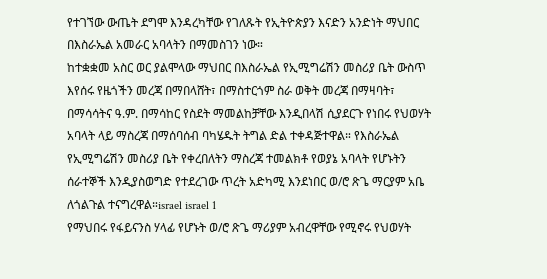የተገኘው ውጤት ደግሞ እንዳረካቸው የገለጹት የኢትዮጵያን እናድን አንድነት ማህበር በእስራኤል አመራር አባላትን በማመስገን ነው።
ከተቋቋመ አስር ወር ያልሞላው ማህበር በእስራኤል የኢሚግሬሽን መስሪያ ቤት ውስጥ እየሰሩ የዜጎችን መረጃ በማበላሸት፣ በማስተርጎም ስራ ወቅት መረጃ በማዛባት፣ በማሳሳትና ዓ.ም. በማሳከር የስደት ማመልከቻቸው እንዲበላሽ ሲያደርጉ የነበሩ የህወሃት አባላት ላይ ማስረጃ በማሰባሰብ ባካሄዱት ትግል ድል ተቀዳጅተዋል። የእስራኤል የኢሚግሬሽን መስሪያ ቤት የቀረበለትን ማስረጃ ተመልክቶ የወያኔ አባላት የሆኑትን ሰራተኞች እንዲያስወግድ የተደረገው ጥረት አድካሚ እንደነበር ወ/ሮ ጽጌ ማርያም አቤ ለጎልጉል ተናግረዋል።israel israel 1
የማህበሩ የፋይናንስ ሃላፊ የሆኑት ወ/ሮ ጽጌ ማሪያም አብረዋቸው የሚኖሩ የህወሃት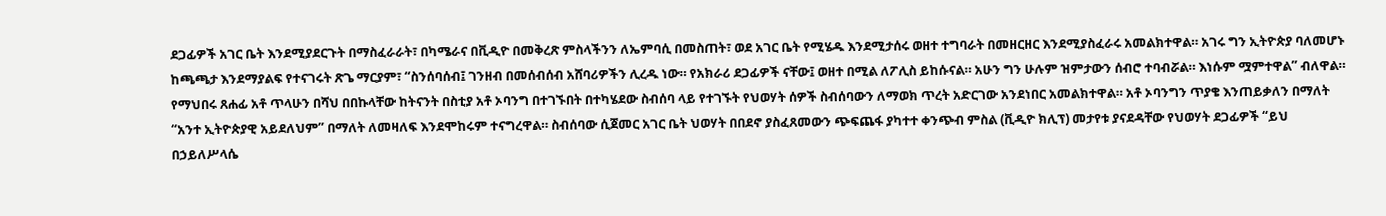ደጋፊዎች አገር ቤት እንደሚያደርጉት በማስፈራራት፣ በካሜራና በቪዲዮ በመቅረጽ ምስላችንን ለኤምባሲ በመስጠት፣ ወደ አገር ቤት የሚሄዱ እንደሚታሰሩ ወዘተ ተግባራት በመዘርዘር እንደሚያስፈራሩ አመልክተዋል። አገሩ ግን ኢትዮጵያ ባለመሆኑ ከጫጫታ እንደማያልፍ የተናገሩት ጽጌ ማርያም፣ “ስንሰባሰብ፤ ገንዘብ በመሰብሰብ አሸባሪዎችን ሊረዱ ነው። የአክራሪ ደጋፊዎች ናቸው፤ ወዘተ በሚል ለፖሊስ ይከሱናል። አሁን ግን ሁሉም ዝምታውን ሰብሮ ተባብሯል። እነሱም ሟምተዋል” ብለዋል።
የማህበሩ ጸሐፊ አቶ ጥላሁን በሻህ በበኩላቸው ከትናንት በስቲያ አቶ ኦባንግ በተገኙበት በተካሄደው ስብሰባ ላይ የተገኙት የህወሃት ሰዎች ስብሰባውን ለማወክ ጥረት አድርገው አንደነበር አመልክተዋል። አቶ ኦባንግን ጥያቄ እንጠይቃለን በማለት “አንተ ኢትዮጵያዊ አይደለህም” በማለት ለመዛለፍ እንደሞከሩም ተናግረዋል። ስብሰባው ሲጀመር አገር ቤት ህወሃት በበደኖ ያስፈጸመውን ጭፍጨፋ ያካተተ ቀንጭብ ምስል (ቪዲዮ ክሊፕ) መታየቱ ያናደዳቸው የህወሃት ደጋፊዎች “ይህ በኃይለሥላሴ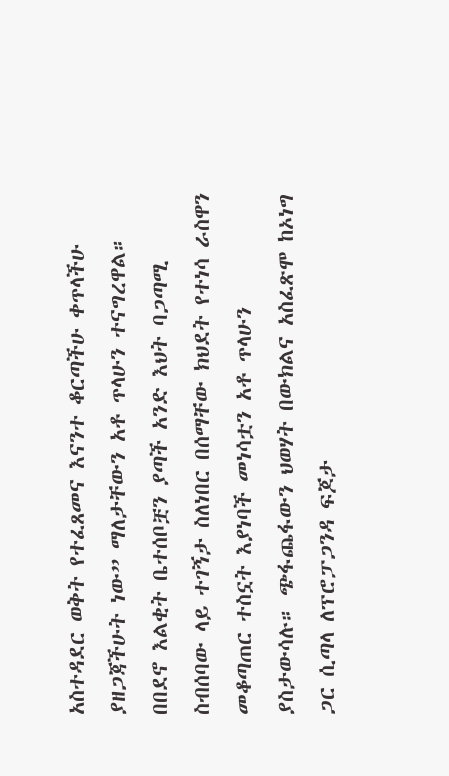አስተዳደር ወቅት የተፈጸመና እናንተ ቆርጣችሁ ቀጥላችሁ ያዘጋጃችሁት ነው” ማለታቸውን አቶ ጥላሁን ተናግረዋል።
በበደኖ እልቂት ቤተሰቦቿን ያጣች አንድ እህት ባጋጣሚ ስብሰባው ላይ ተገኝታ ስለነበር በሰማቸው ክህደት የተነሳ ራስዋን መቆጣጠር ተስኗት እያነባች መነሳቷን አቶ ጥላሁን ያስታውሳሉ። ጭፋጨፋውን ህወሃት በውክልና አስፈጽሞ ከኦነግ ጋር ሲጣላ ለፕሮፓጋንዳ ፍጆታ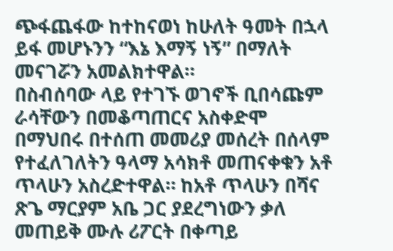ጭፋጨፋው ከተከናወነ ከሁለት ዓመት በኋላ  ይፋ መሆኑንን “እኔ እማኝ ነኝ” በማለት መናገሯን አመልክተዋል።
በስብሰባው ላይ የተገኙ ወገኖች ቢበሳጩም ራሳቸውን በመቆጣጠርና አስቀድሞ በማህበሩ በተሰጠ መመሪያ መሰረት በሰላም የተፈለገለትን ዓላማ አሳክቶ መጠናቀቁን አቶ ጥላሁን አስረድተዋል። ከአቶ ጥላሁን በሻና ጽጌ ማርያም አቤ ጋር ያደረግነውን ቃለ መጠይቅ ሙሉ ሪፖርት በቀጣይ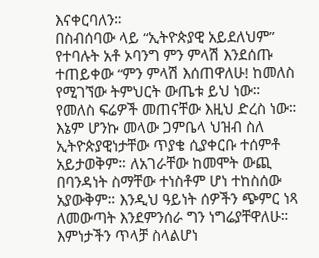እናቀርባለን።
በስብሰባው ላይ “ኢትዮጵያዊ አይደለህም” የተባሉት አቶ ኦባንግ ምን ምላሽ እንደሰጡ ተጠይቀው “ምን ምላሽ እሰጠዋለሁ! ከመለስ የሚገኘው ትምህርት ውጤቱ ይህ ነው። የመለስ ፍሬዎች መጠናቸው እዚህ ድረስ ነው። እኔም ሆንኩ መላው ጋምቤላ ህዝብ ስለ ኢትዮጵያዊነታቸው ጥያቄ ሲያቀርቡ ተሰምቶ አይታወቅም። ለአገራቸው ከመሞት ውጪ በባንዳነት ስማቸው ተነስቶም ሆነ ተከስሰው አያውቅም። እንዲህ ዓይነት ሰዎችን ጭምር ነጻ ለመውጣት እንደምንሰራ ግን ነግሬያቸዋለሁ። እምነታችን ጥላቻ ስላልሆነ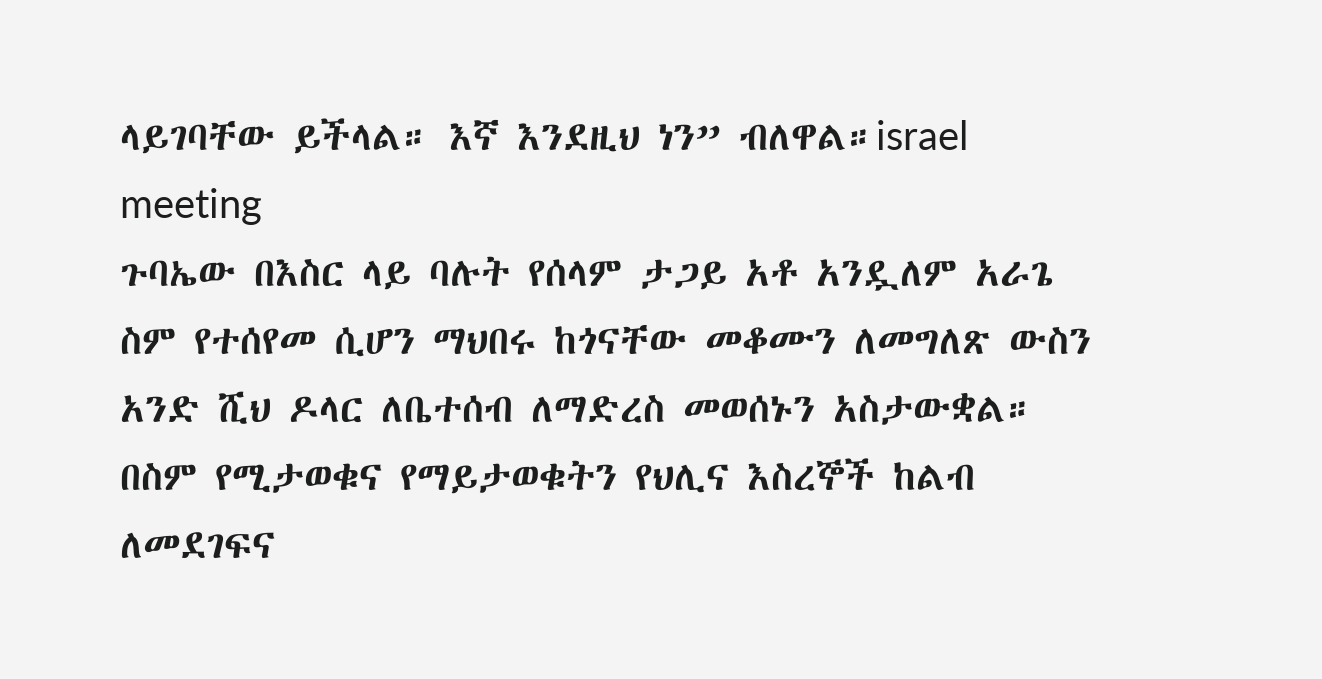ላይገባቸው ይችላል። እኛ እንደዚህ ነን” ብለዋል።israel meeting
ጉባኤው በእስር ላይ ባሉት የሰላም ታጋይ አቶ አንዷለም አራጌ ስም የተሰየመ ሲሆን ማህበሩ ከጎናቸው መቆሙን ለመግለጽ ውስን አንድ ሺህ ዶላር ለቤተሰብ ለማድረስ መወሰኑን አስታውቋል። በስም የሚታወቁና የማይታወቁትን የህሊና እስረኞች ከልብ ለመደገፍና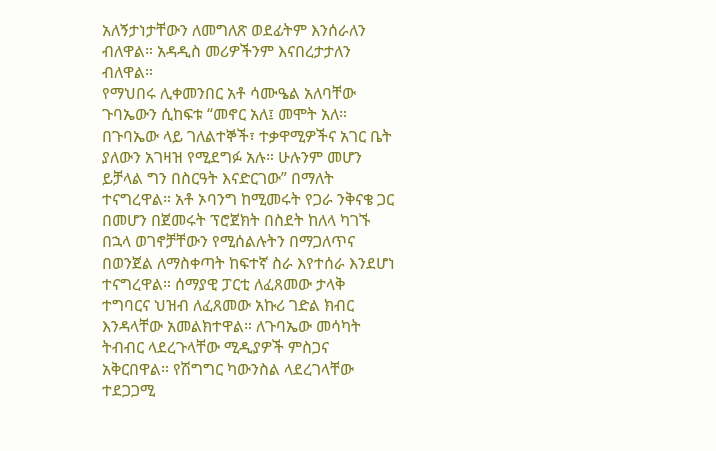አለኝታነታቸውን ለመግለጽ ወደፊትም እንሰራለን ብለዋል። አዳዲስ መሪዎችንም እናበረታታለን ብለዋል።
የማህበሩ ሊቀመንበር አቶ ሳሙዔል አለባቸው ጉባኤውን ሲከፍቱ “መኖር አለ፤ መሞት አለ። በጉባኤው ላይ ገለልተኞች፣ ተቃዋሚዎችና አገር ቤት ያለውን አገዛዝ የሚደግፉ አሉ። ሁሉንም መሆን ይቻላል ግን በስርዓት እናድርገው” በማለት ተናግረዋል። አቶ ኦባንግ ከሚመሩት የጋራ ንቅናቄ ጋር በመሆን በጀመሩት ፕሮጀክት በስደት ከለላ ካገኙ በኋላ ወገኖቻቸውን የሚሰልሉትን በማጋለጥና በወንጀል ለማስቀጣት ከፍተኛ ስራ እየተሰራ እንደሆነ ተናግረዋል። ሰማያዊ ፓርቲ ለፈጸመው ታላቅ ተግባርና ህዝብ ለፈጸመው አኩሪ ገድል ክብር እንዳላቸው አመልክተዋል። ለጉባኤው መሳካት ትብብር ላደረጉላቸው ሚዲያዎች ምስጋና አቅርበዋል። የሽግግር ካውንስል ላደረገላቸው ተደጋጋሚ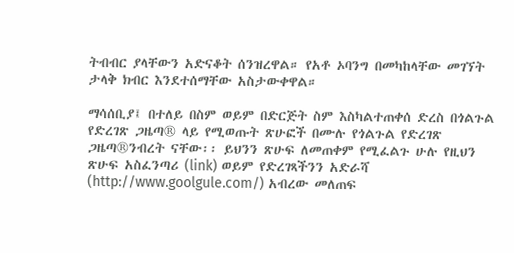ትብብር ያላቸውን አድናቆት ሰንዝረዋል። የአቶ ኦባንግ በመካከላቸው መገኘት ታላቅ ክብር እንደተሰማቸው አስታውቀዋል።

ማሳሰቢያ፤ በተለይ በስም ወይም በድርጅት ስም እስካልተጠቀሰ ድረስ በጎልጉል የድረገጽ ጋዜጣ® ላይ የሚወጡት ጽሁፎች በሙሉ የጎልጉል የድረገጽ ጋዜጣ®ንብረት ናቸው፡፡ ይህንን ጽሁፍ ለመጠቀም የሚፈልጉ ሁሉ የዚህን ጽሁፍ አስፈንጣሪ (link) ወይም የድረገጻችንን አድራሻ (http://www.goolgule.com/) አብረው መለጠፍ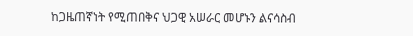ከጋዜጠኛነት የሚጠበቅና ህጋዊ አሠራር መሆኑን ልናሳስብ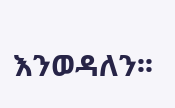እንወዳለን፡፡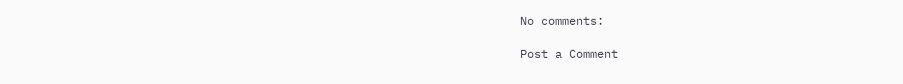No comments:

Post a Comment